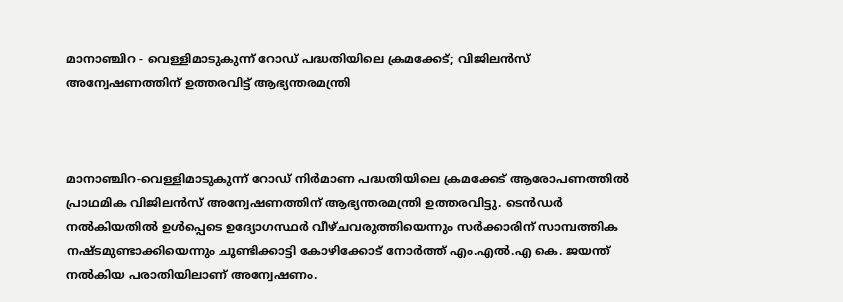മാനാഞ്ചിറ - വെള്ളിമാടുകുന്ന് റോഡ് പദ്ധതിയിലെ ക്രമക്കേട്; വിജിലൻസ് അന്വേഷണത്തിന് ഉത്തരവിട്ട് ആഭ്യന്തരമന്ത്രി



മാനാഞ്ചിറ-വെള്ളിമാടുകുന്ന് റോഡ് നിർമാണ പദ്ധതിയിലെ ക്രമക്കേട് ആരോപണത്തിൽ പ്രാഥമിക വിജിലൻസ് അന്വേഷണത്തിന് ആഭ്യന്തരമന്ത്രി ഉത്തരവിട്ടു. ടെൻഡർ നൽകിയതിൽ ഉൾപ്പെടെ ഉദ്യോഗസ്ഥർ വീഴ്ചവരുത്തിയെന്നും സർക്കാരിന് സാമ്പത്തിക നഷ്ടമുണ്ടാക്കിയെന്നും ചൂണ്ടിക്കാട്ടി കോഴിക്കോട് നോർത്ത് എം.എൽ.എ കെ. ജയന്ത് നൽകിയ പരാതിയിലാണ് അന്വേഷണം.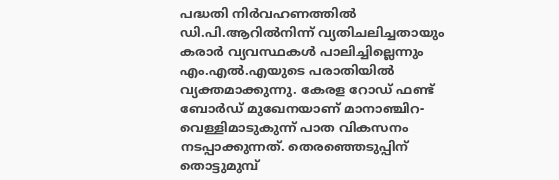പദ്ധതി നിർവഹണത്തിൽ ഡി.പി.ആറിൽനിന്ന് വ്യതിചലിച്ചതായും കരാർ വ്യവസ്ഥകൾ പാലിച്ചില്ലെന്നും എം.എൽ.എയുടെ പരാതിയിൽ വ്യക്തമാക്കുന്നു. കേരള റോഡ് ഫണ്ട് ബോർഡ് മുഖേനയാണ് മാനാഞ്ചിറ-വെള്ളിമാടുകുന്ന് പാത വികസനം നടപ്പാക്കുന്നത്. തെരഞ്ഞെടുപ്പിന് തൊട്ടുമുമ്പ്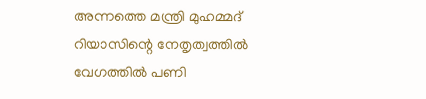അന്നത്തെ മന്ത്രി മുഹമ്മദ് റിയാസിന്റെ നേതൃത്വത്തിൽ വേഗത്തിൽ പണി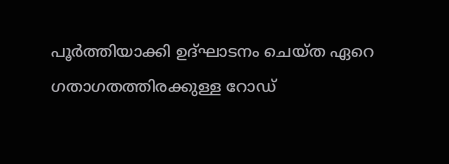പൂർത്തിയാക്കി ഉദ്ഘാടനം ചെയ്ത ഏറെ ഗതാഗതത്തിരക്കുള്ള റോഡ്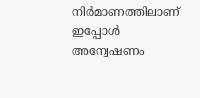നിർമാണത്തിലാണ് ഇപ്പോൾ അന്വേഷണം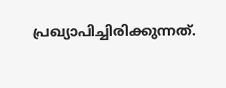പ്രഖ്യാപിച്ചിരിക്കുന്നത്.